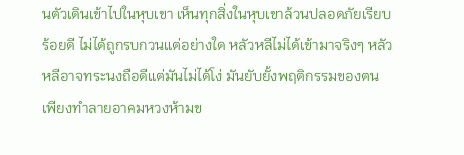นตัวเดินเข้าไปในหุบเขา เห็นทุกสิ่งในหุบเขาล้วนปลอดภัยเรียบร้อยดี ไม่ได้ถูกรบกวนแต่อย่างใด หลัวหลีไม่ได้เข้ามาจริงๆ หลัวหลีอาจทระนงถือดีแต่มันไม่ได้โง่ มันยับยั้งพฤติกรรมของตน เพียงทำลายอาคมหวงห้ามข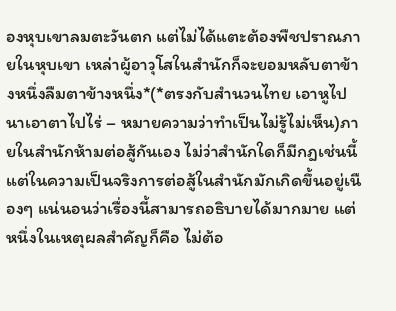องหุบเขาลมตะวันตก แต่ไม่ได้แตะต้องพืชปราณภายในหุบเขา เหล่าผู้อาวุโสในสำนักก็จะยอมหลับตาข้างหนึ่งลืมตาข้างหนึ่ง*(*ตรงกับสำนวนไทย เอาหูไปนาเอาตาไปไร่ – หมายความว่าทำเป็นไม่รู้ไม่เห็น)ภายในสำนักห้ามต่อสู้กันเอง ไม่ว่าสำนักใดก็มีกฎเช่นนี้ แต่ในความเป็นจริงการต่อสู้ในสำนักมักเกิดขึ้นอยู่เนืองๆ แน่นอนว่าเรื่องนี้สามารถอธิบายได้มากมาย แต่หนึ่งในเหตุผลสำคัญก็คือ ไม่ต้อ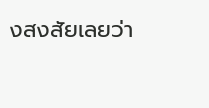งสงสัยเลยว่า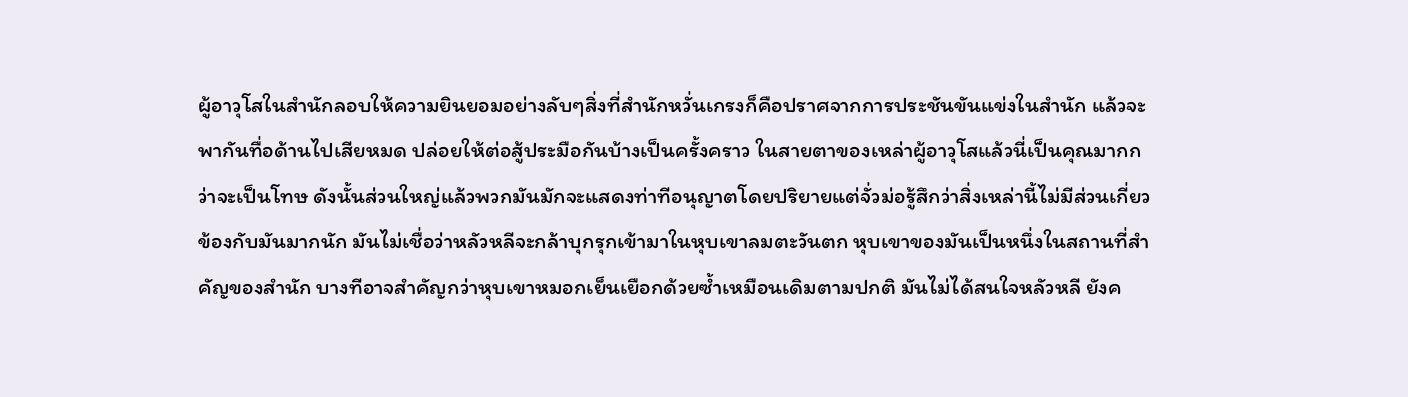ผู้อาวุโสในสำนักลอบให้ความยินยอมอย่างลับๆสิ่งที่สำนักหวั่นเกรงก็คือปราศจากการประชันขันแข่งในสำนัก แล้วจะพากันทื่อด้านไปเสียหมด ปล่อยให้ต่อสู้ประมือกันบ้างเป็นครั้งคราว ในสายตาของเหล่าผู้อาวุโสแล้วนี่เป็นคุณมากกว่าจะเป็นโทษ ดังนั้นส่วนใหญ่แล้วพวกมันมักจะแสดงท่าทีอนุญาตโดยปริยายแต่จั่วม่อรู้สึกว่าสิ่งเหล่านี้ไม่มีส่วนเกี่ยวข้องกับมันมากนัก มันไม่เชื่อว่าหลัวหลีจะกล้าบุกรุกเข้ามาในหุบเขาลมตะวันตก หุบเขาของมันเป็นหนึ่งในสถานที่สำคัญของสำนัก บางทีอาจสำคัญกว่าหุบเขาหมอกเย็นเยือกด้วยซ้ำเหมือนเดิมตามปกติ มันไม่ได้สนใจหลัวหลี ยังค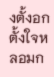งตั้งอกตั้งใจหลอมก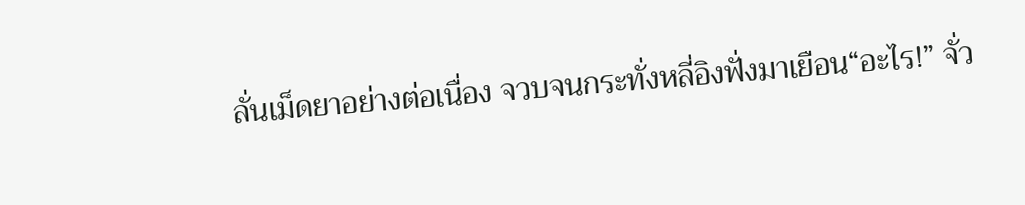ลั่นเม็ดยาอย่างต่อเนื่อง จวบจนกระทั่งหลี่อิงฟั่งมาเยือน“อะไร!” จั่ว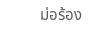ม่อร้อง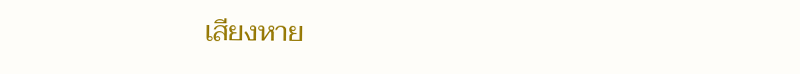เสียงหาย